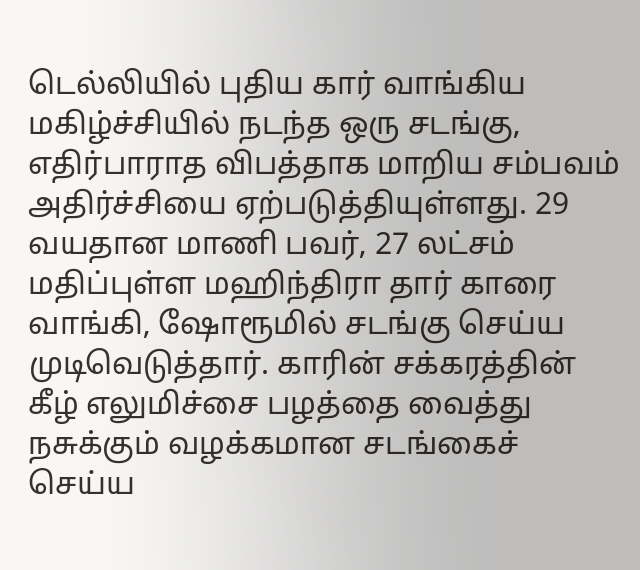டெல்லியில் புதிய கார் வாங்கிய மகிழ்ச்சியில் நடந்த ஒரு சடங்கு, எதிர்பாராத விபத்தாக மாறிய சம்பவம் அதிர்ச்சியை ஏற்படுத்தியுள்ளது. 29 வயதான மாணி பவர், 27 லட்சம் மதிப்புள்ள மஹிந்திரா தார் காரை வாங்கி, ஷோரூமில் சடங்கு செய்ய முடிவெடுத்தார். காரின் சக்கரத்தின் கீழ் எலுமிச்சை பழத்தை வைத்து நசுக்கும் வழக்கமான சடங்கைச் செய்ய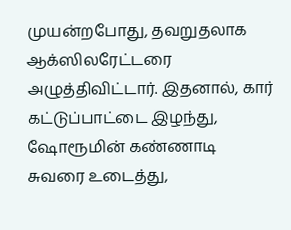முயன்றபோது, தவறுதலாக ஆக்ஸிலரேட்டரை அழுத்திவிட்டார். இதனால், கார் கட்டுப்பாட்டை இழந்து, ஷோரூமின் கண்ணாடி சுவரை உடைத்து,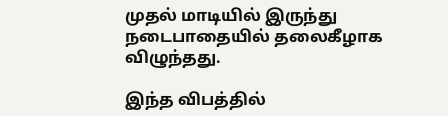முதல் மாடியில் இருந்து நடைபாதையில் தலைகீழாக விழுந்தது.

இந்த விபத்தில்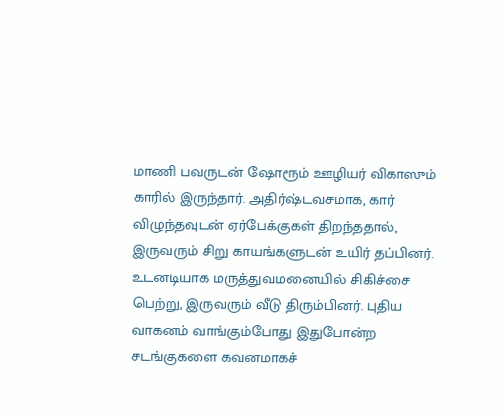மாணி பவருடன் ஷோரூம் ஊழியர் விகாஸும் காரில் இருந்தார். அதிர்ஷ்டவசமாக, கார் விழுந்தவுடன் ஏர்பேக்குகள் திறந்ததால், இருவரும் சிறு காயங்களுடன் உயிர் தப்பினர். உடனடியாக மருத்துவமனையில் சிகிச்சை பெற்று, இருவரும் வீடு திரும்பினர். புதிய வாகனம் வாங்கும்போது இதுபோன்ற சடங்குகளை கவனமாகச்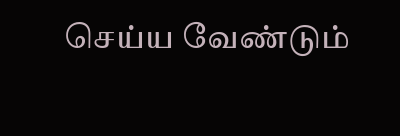செய்ய வேண்டும்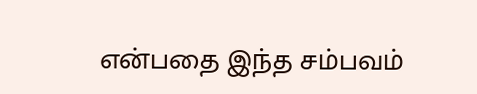என்பதை இந்த சம்பவம்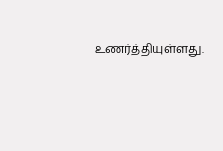உணர்த்தியுள்ளது.